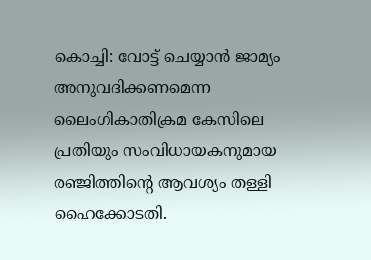കൊച്ചി: വോട്ട് ചെയ്യാൻ ജാമ്യം അനുവദിക്കണമെന്ന ലൈംഗികാതിക്രമ കേസിലെ പ്രതിയും സംവിധായകനുമായ രഞ്ജിത്തിന്റെ ആവശ്യം തള്ളി ഹൈക്കോടതി.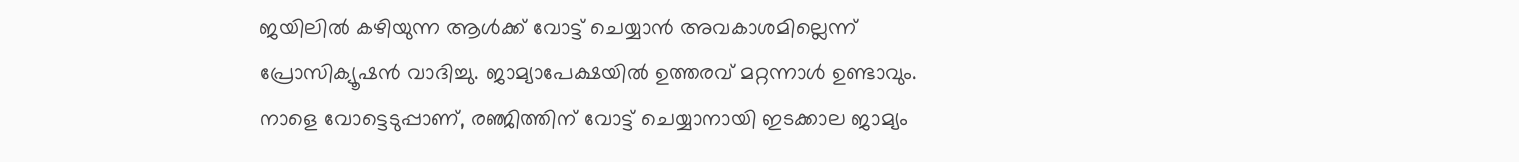ജയിലിൽ കഴിയുന്ന ആൾക്ക് വോട്ട് ചെയ്യാൻ അവകാശമില്ലെന്ന് പ്രോസിക്യൂഷൻ വാദിച്ചു. ജാമ്യാപേക്ഷയിൽ ഉത്തരവ് മറ്റന്നാൾ ഉണ്ടാവും.
നാളെ വോട്ടെടുപ്പാണ്, രഞ്ജിത്തിന് വോട്ട് ചെയ്യാനായി ഇടക്കാല ജാമ്യം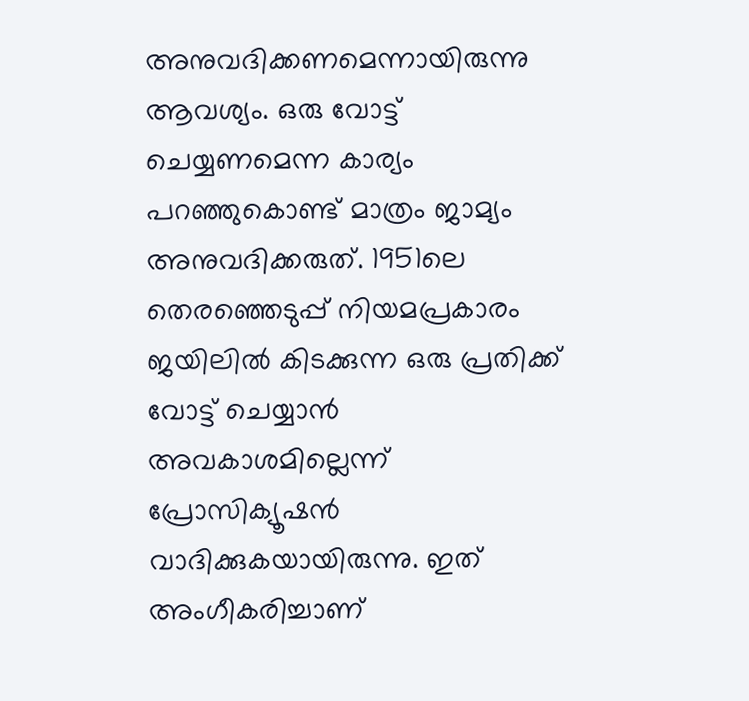അനുവദിക്കണമെന്നായിരുന്നു ആവശ്യം. ഒരു വോട്ട് ചെയ്യണമെന്ന കാര്യം പറഞ്ഞുകൊണ്ട് മാത്രം ജാമ്യം അനുവദിക്കരുത്. 1951ലെ തെരഞ്ഞെടുപ്പ് നിയമപ്രകാരം ജയിലിൽ കിടക്കുന്ന ഒരു പ്രതിക്ക് വോട്ട് ചെയ്യാൻ അവകാശമില്ലെന്ന് പ്രോസിക്യൂഷൻ വാദിക്കുകയായിരുന്നു. ഇത് അംഗീകരിച്ചാണ്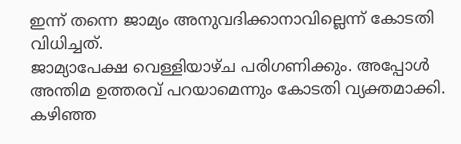ഇന്ന് തന്നെ ജാമ്യം അനുവദിക്കാനാവില്ലെന്ന് കോടതി വിധിച്ചത്.
ജാമ്യാപേക്ഷ വെള്ളിയാഴ്ച പരിഗണിക്കും. അപ്പോൾ അന്തിമ ഉത്തരവ് പറയാമെന്നും കോടതി വ്യക്തമാക്കി. കഴിഞ്ഞ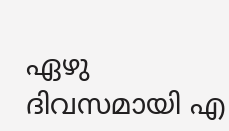ഏഴു ദിവസമായി എ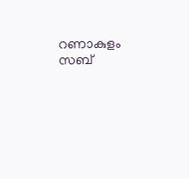റണാകുളം സബ്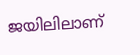ജയിലിലാണ്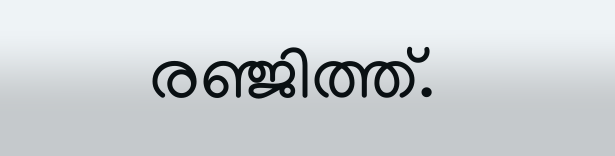രഞ്ജിത്ത്.